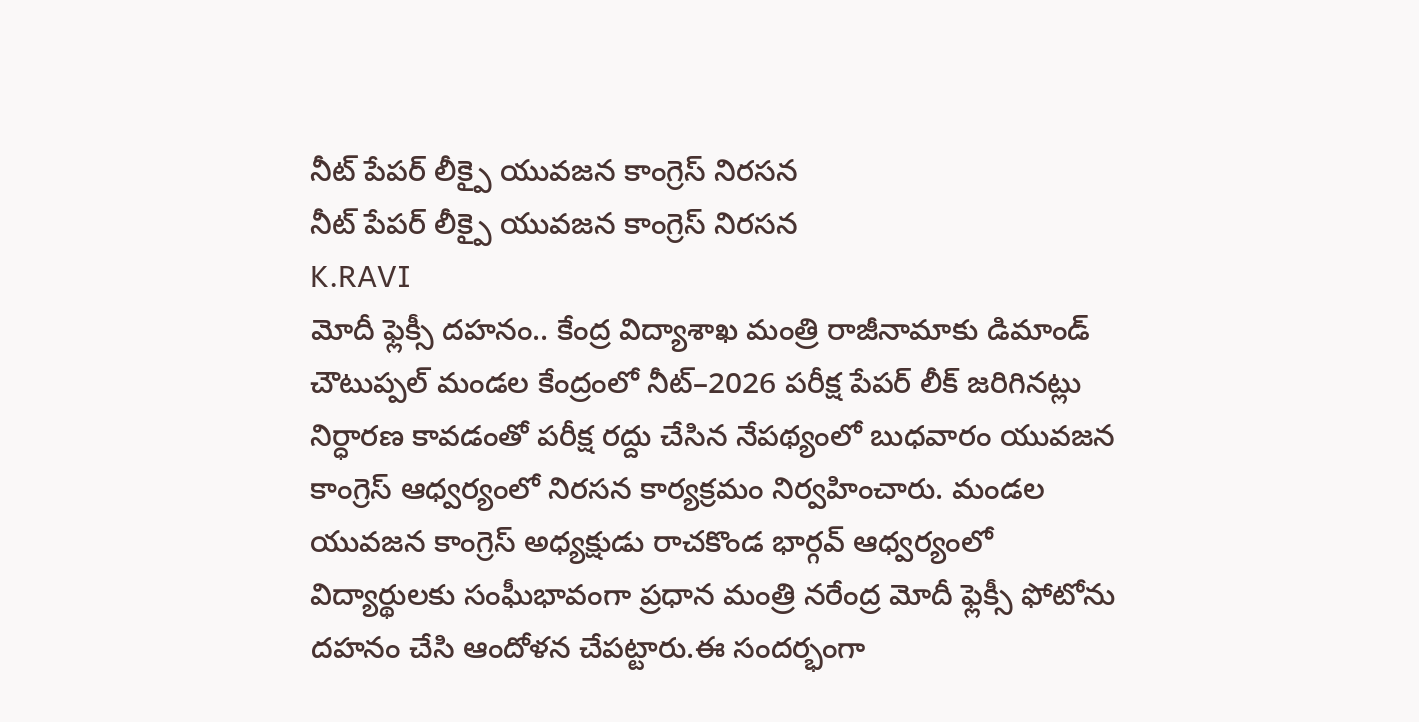నీట్ పేపర్ లీక్పై యువజన కాంగ్రెస్ నిరసన
నీట్ పేపర్ లీక్పై యువజన కాంగ్రెస్ నిరసన
K.RAVI
మోదీ ఫ్లెక్సీ దహనం.. కేంద్ర విద్యాశాఖ మంత్రి రాజీనామాకు డిమాండ్
చౌటుప్పల్ మండల కేంద్రంలో నీట్–2026 పరీక్ష పేపర్ లీక్ జరిగినట్లు నిర్ధారణ కావడంతో పరీక్ష రద్దు చేసిన నేపథ్యంలో బుధవారం యువజన కాంగ్రెస్ ఆధ్వర్యంలో నిరసన కార్యక్రమం నిర్వహించారు. మండల యువజన కాంగ్రెస్ అధ్యక్షుడు రాచకొండ భార్గవ్ ఆధ్వర్యంలో విద్యార్థులకు సంఘీభావంగా ప్రధాన మంత్రి నరేంద్ర మోదీ ఫ్లెక్సీ ఫోటోను దహనం చేసి ఆందోళన చేపట్టారు.ఈ సందర్భంగా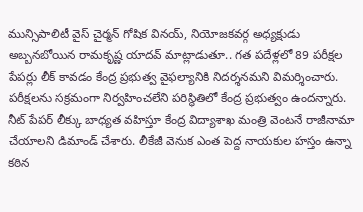మున్సిపాలిటీ వైస్ చైర్మన్ గోషిక వినయ్, నియోజకవర్గ అధ్యక్షుడు అబ్బనబోయిన రామకృష్ణ యాదవ్ మాట్లాడుతూ.. గత పదేళ్లలో 89 పరీక్షల పేపర్లు లీక్ కావడం కేంద్ర ప్రభుత్వ వైఫల్యానికి నిదర్శనమని విమర్శించారు. పరీక్షలను సక్రమంగా నిర్వహించలేని పరిస్థితిలో కేంద్ర ప్రభుత్వం ఉందన్నారు. నీట్ పేపర్ లీక్కు బాధ్యత వహిస్తూ కేంద్ర విద్యాశాఖ మంత్రి వెంటనే రాజీనామా చేయాలని డిమాండ్ చేశారు. లీకేజీ వెనుక ఎంత పెద్ద నాయకుల హస్తం ఉన్నా కఠిన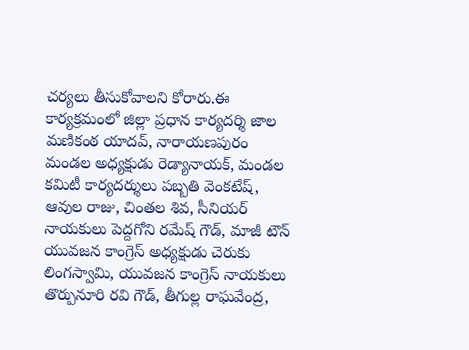చర్యలు తీసుకోవాలని కోరారు.ఈ కార్యక్రమంలో జిల్లా ప్రధాన కార్యదర్శి జాల మణికంఠ యాదవ్, నారాయణపురం మండల అధ్యక్షుడు రెడ్యానాయక్, మండల కమిటీ కార్యదర్శులు పబ్బతి వెంకటేష్, ఆవుల రాజు, చింతల శివ, సీనియర్ నాయకులు పెద్దగోని రమేష్ గౌడ్, మాజీ టౌన్ యువజన కాంగ్రెస్ అధ్యక్షుడు చెరుకు లింగస్వామి, యువజన కాంగ్రెస్ నాయకులు తొర్పునూరి రవి గౌడ్, తీగుల్ల రాఘవేంద్ర,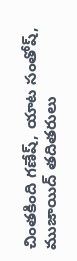చింతకింది గణేష్, యాట సంతోష్, ముజాయిద్ తదితరులు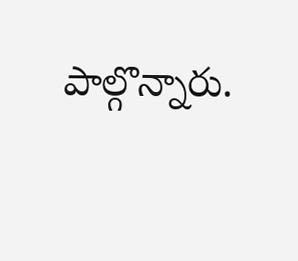పాల్గొన్నారు.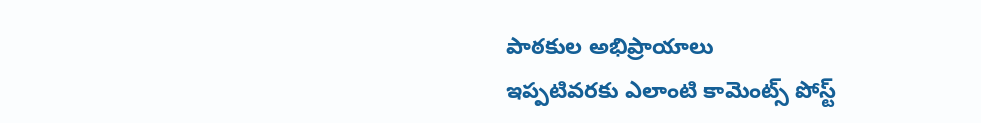పాఠకుల అభిప్రాయాలు
ఇప్పటివరకు ఎలాంటి కామెంట్స్ పోస్ట్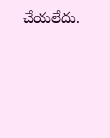చేయలేదు.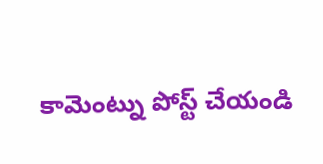కామెంట్ను పోస్ట్ చేయండి